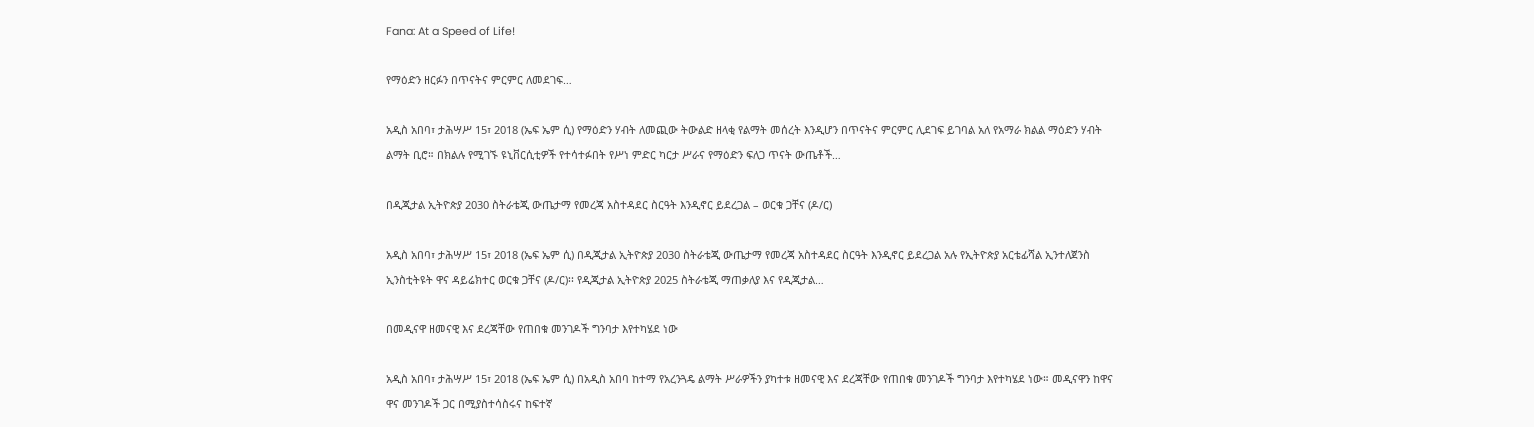Fana: At a Speed of Life!

የማዕድን ዘርፉን በጥናትና ምርምር ለመደገፍ…

አዲስ አበባ፣ ታሕሣሥ 15፣ 2018 (ኤፍ ኤም ሲ) የማዕድን ሃብት ለመጪው ትውልድ ዘላቂ የልማት መሰረት እንዲሆን በጥናትና ምርምር ሊደገፍ ይገባል አለ የአማራ ክልል ማዕድን ሃብት ልማት ቢሮ። በክልሉ የሚገኙ ዩኒቨርሲቲዎች የተሳተፉበት የሥነ ምድር ካርታ ሥራና የማዕድን ፍለጋ ጥናት ውጤቶች…

በዲጂታል ኢትዮጵያ 2030 ስትራቴጂ ውጤታማ የመረጃ አስተዳደር ስርዓት እንዲኖር ይደረጋል – ወርቁ ጋቸና (ዶ/ር)

አዲስ አበባ፣ ታሕሣሥ 15፣ 2018 (ኤፍ ኤም ሲ) በዲጂታል ኢትዮጵያ 2030 ስትራቴጂ ውጤታማ የመረጃ አስተዳደር ስርዓት እንዲኖር ይደረጋል አሉ የኢትዮጵያ አርቴፊሻል ኢንተለጀንስ ኢንስቲትዩት ዋና ዳይሬክተር ወርቁ ጋቸና (ዶ/ር)፡፡ የዲጂታል ኢትዮጵያ 2025 ስትራቴጂ ማጠቃለያ እና የዲጂታል…

በመዲናዋ ዘመናዊ እና ደረጃቸው የጠበቁ መንገዶች ግንባታ እየተካሄደ ነው

አዲስ አበባ፣ ታሕሣሥ 15፣ 2018 (ኤፍ ኤም ሲ) በአዲስ አበባ ከተማ የአረንጓዴ ልማት ሥራዎችን ያካተቱ ዘመናዊ እና ደረጃቸው የጠበቁ መንገዶች ግንባታ እየተካሄደ ነው። መዲናዋን ከዋና ዋና መንገዶች ጋር በሚያስተሳስሩና ከፍተኛ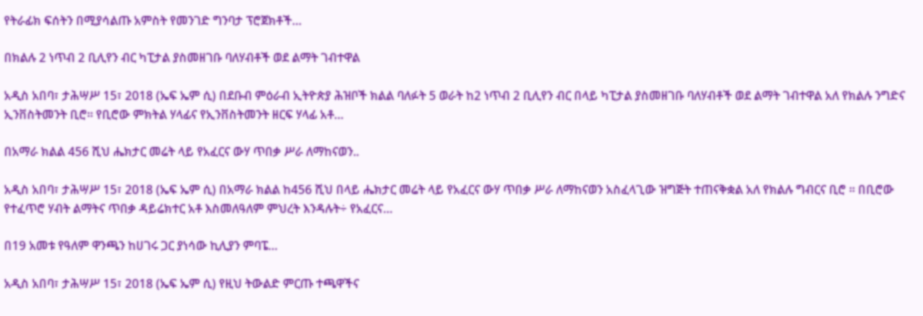የትራፊክ ፍሰትን በሚያሳልጡ አምስት የመንገድ ግንባታ ፕሮጀክቶች…

በክልሉ 2 ነጥብ 2 ቢሊየን ብር ካፒታል ያስመዘገቡ ባለሃብቶች ወደ ልማት ገብተዋል

አዲስ አበባ፣ ታሕሣሥ 15፣ 2018 (ኤፍ ኤም ሲ) በደቡብ ምዕራብ ኢትዮጵያ ሕዝቦች ክልል ባለፉት 5 ወራት ከ2 ነጥብ 2 ቢሊየን ብር በላይ ካፒታል ያስመዘገቡ ባለሃብቶች ወደ ልማት ገብተዋል አለ የክልሉ ንግድና ኢንቨስትመንት ቢሮ። የቢሮው ምክትል ሃላፊና የኢንቨስትመንት ዘርፍ ሃላፊ አቶ…

በአማራ ክልል 456 ሺህ ሔክታር መሬት ላይ የአፈርና ውሃ ጥበቃ ሥራ ለማከናወን..

አዲስ አበባ፣ ታሕሣሥ 15፣ 2018 (ኤፍ ኤም ሲ) በአማራ ክልል ከ456 ሺህ በላይ ሔክታር መሬት ላይ የአፈርና ውሃ ጥበቃ ሥራ ለማከናወን አስፈላጊው ዝግጅት ተጠናቅቋል አለ የክልሉ ግብርና ቢሮ ፡፡ በቢሮው የተፈጥሮ ሃብት ልማትና ጥበቃ ዳይሬክተር አቶ እስመለዓለም ምህረት እንዳሉት÷ የአፈርና…

በ19 አመቱ የዓለም ዋንጫን ከሀገሩ ጋር ያነሳው ኪሊያን ምባፔ…

አዲስ አበባ፣ ታሕሣሥ 15፣ 2018 (ኤፍ ኤም ሲ) የዚህ ትውልድ ምርጡ ተጫዋችና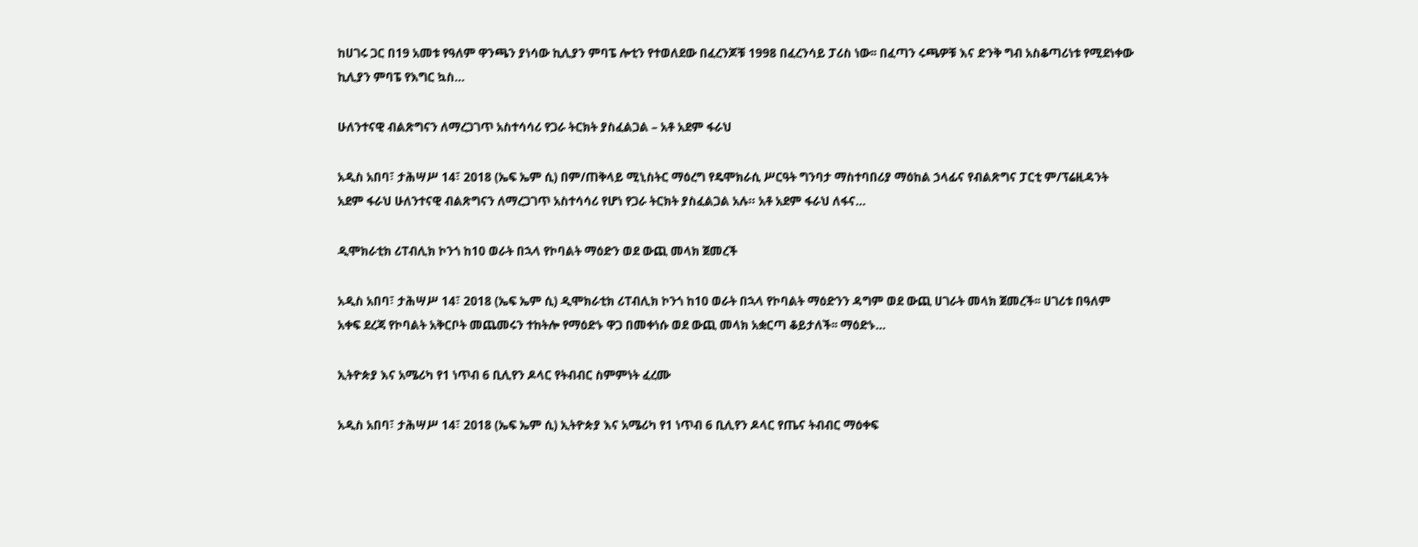ከሀገሩ ጋር በ19 አመቱ የዓለም ዋንጫን ያነሳው ኪሊያን ምባፔ ሎቲን የተወለደው በፈረንጆቹ 1998 በፈረንሳይ ፓሪስ ነው፡፡ በፈጣን ሩጫዎቹ እና ድንቅ ግብ አስቆጣሪነቱ የሚደነቀው ኪሊያን ምባፔ የእግር ኳስ…

ሁለንተናዊ ብልጽግናን ለማረጋገጥ አስተሳሳሪ የጋራ ትርክት ያስፈልጋል – አቶ አደም ፋራህ

አዲስ አበባ፣ ታሕሣሥ 14፣ 2018 (ኤፍ ኤም ሲ) በም/ጠቅላይ ሚኒስትር ማዕረግ የዴሞክራሲ ሥርዓት ግንባታ ማስተባበሪያ ማዕከል ኃላፊና የብልጽግና ፓርቲ ም/ፕሬዚዳንት አደም ፋራህ ሁለንተናዊ ብልጽግናን ለማረጋገጥ አስተሳሳሪ የሆነ የጋራ ትርክት ያስፈልጋል አሉ። አቶ አደም ፋራህ ለፋና…

ዲሞክራቲክ ሪፐብሊክ ኮንጎ ከ10 ወራት በኋላ የኮባልት ማዕድን ወደ ውጪ መላክ ጀመረች

አዲስ አበባ፣ ታሕሣሥ 14፣ 2018 (ኤፍ ኤም ሲ) ዲሞክራቲክ ሪፐብሊክ ኮንጎ ከ10 ወራት በኋላ የኮባልት ማዕድንን ዳግም ወደ ውጪ ሀገራት መላክ ጀመረች፡፡ ሀገሪቱ በዓለም አቀፍ ደረጃ የኮባልት አቅርቦት መጨመሩን ተከትሎ የማዕድኑ ዋጋ በመቀነሱ ወደ ውጪ መላክ አቋርጣ ቆይታለች፡፡ ማዕድኑ…

ኢትዮጵያ እና አሜሪካ የ1 ነጥብ 6 ቢሊየን ዶላር የትብብር ስምምነት ፈረሙ

አዲስ አበባ፣ ታሕሣሥ 14፣ 2018 (ኤፍ ኤም ሲ) ኢትዮጵያ እና አሜሪካ የ1 ነጥብ 6 ቢሊየን ዶላር የጤና ትብብር ማዕቀፍ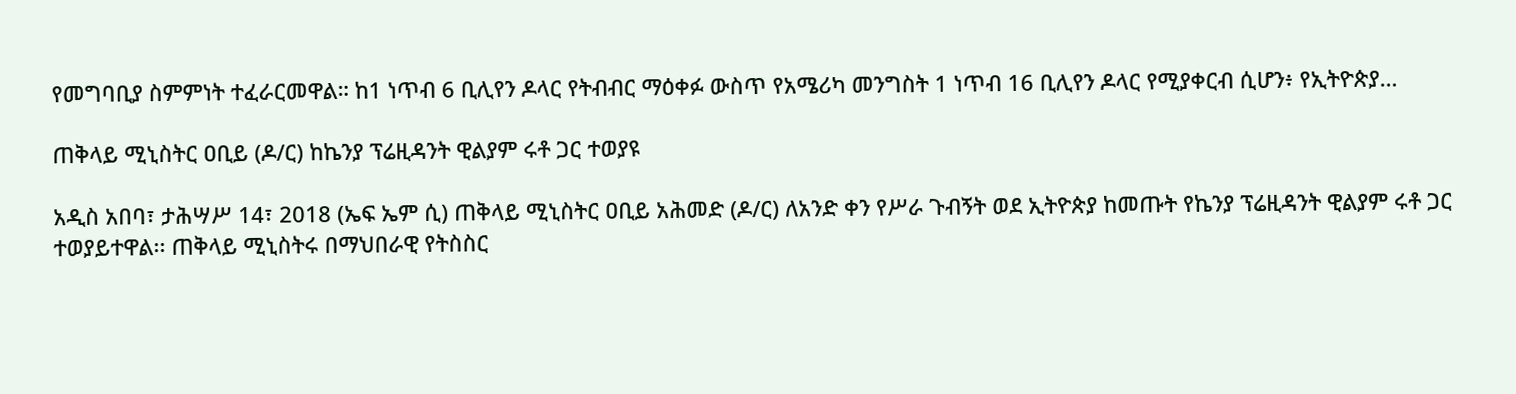የመግባቢያ ስምምነት ተፈራርመዋል። ከ1 ነጥብ 6 ቢሊየን ዶላር የትብብር ማዕቀፉ ውስጥ የአሜሪካ መንግስት 1 ነጥብ 16 ቢሊየን ዶላር የሚያቀርብ ሲሆን፥ የኢትዮጵያ…

ጠቅላይ ሚኒስትር ዐቢይ (ዶ/ር) ከኬንያ ፕሬዚዳንት ዊልያም ሩቶ ጋር ተወያዩ

አዲስ አበባ፣ ታሕሣሥ 14፣ 2018 (ኤፍ ኤም ሲ) ጠቅላይ ሚኒስትር ዐቢይ አሕመድ (ዶ/ር) ለአንድ ቀን የሥራ ጉብኝት ወደ ኢትዮጵያ ከመጡት የኬንያ ፕሬዚዳንት ዊልያም ሩቶ ጋር ተወያይተዋል፡፡ ጠቅላይ ሚኒስትሩ በማህበራዊ የትስስር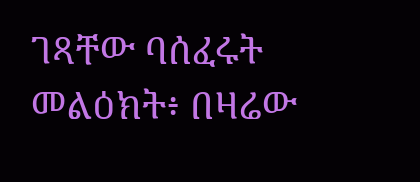ገጻቸው ባሰፈሩት መልዕክት፥ በዛሬው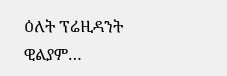ዕለት ፕሬዚዳንት ዊልያም…